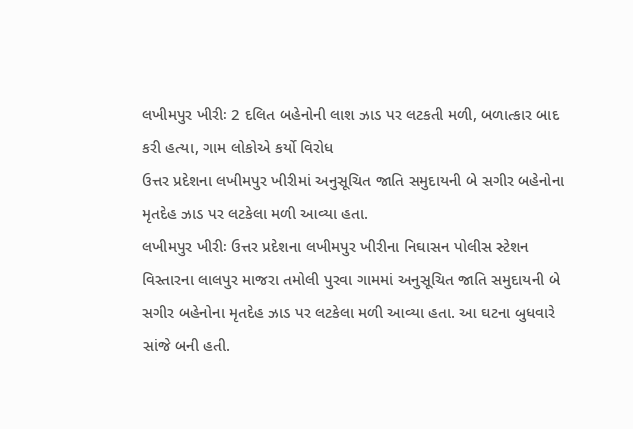લખીમપુર ખીરીઃ 2 દલિત બહેનોની લાશ ઝાડ પર લટકતી મળી, બળાત્કાર બાદ કરી હત્યા, ગામ લોકોએ કર્યો વિરોધ
ઉત્તર પ્રદેશના લખીમપુર ખીરીમાં અનુસૂચિત જાતિ સમુદાયની બે સગીર બહેનોના મૃતદેહ ઝાડ પર લટકેલા મળી આવ્યા હતા.
લખીમપુર ખીરીઃ ઉત્તર પ્રદેશના લખીમપુર ખીરીના નિઘાસન પોલીસ સ્ટેશન વિસ્તારના લાલપુર માજરા તમોલી પુરવા ગામમાં અનુસૂચિત જાતિ સમુદાયની બે સગીર બહેનોના મૃતદેહ ઝાડ પર લટકેલા મળી આવ્યા હતા. આ ઘટના બુધવારે સાંજે બની હતી.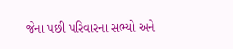જેના પછી પરિવારના સભ્યો અને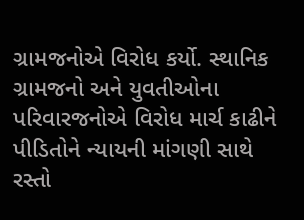ગ્રામજનોએ વિરોધ કર્યો. સ્થાનિક ગ્રામજનો અને યુવતીઓના પરિવારજનોએ વિરોધ માર્ચ કાઢીને પીડિતોને ન્યાયની માંગણી સાથે રસ્તો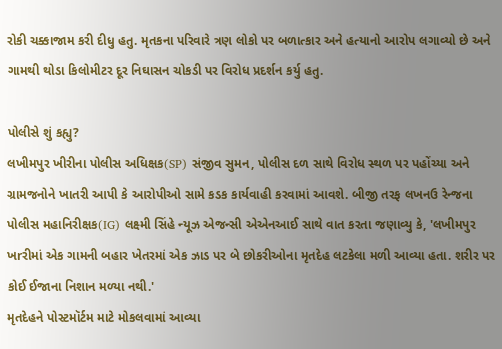રોકી ચક્કાજામ કરી દીધુ હતુ. મૃતકના પરિવારે ત્રણ લોકો પર બળાત્કાર અને હત્યાનો આરોપ લગાવ્યો છે અને ગામથી થોડા કિલોમીટર દૂર નિઘાસન ચોકડી પર વિરોધ પ્રદર્શન કર્યુ હતુ.

પોલીસે શું કહ્યુ?
લખીમપુર ખીરીના પોલીસ અધિક્ષક(SP) સંજીવ સુમન, પોલીસ દળ સાથે વિરોધ સ્થળ પર પહોંચ્યા અને ગ્રામજનોને ખાતરી આપી કે આરોપીઓ સામે કડક કાર્યવાહી કરવામાં આવશે. બીજી તરફ લખનઉ રેન્જના પોલીસ મહાનિરીક્ષક(IG) લક્ષ્મી સિંહે ન્યૂઝ એજન્સી એએનઆઈ સાથે વાત કરતા જણાવ્યુ કે, 'લખીમપુર ખrરીમાં એક ગામની બહાર ખેતરમાં એક ઝાડ પર બે છોકરીઓના મૃતદેહ લટકેલા મળી આવ્યા હતા. શરીર પર કોઈ ઈજાના નિશાન મળ્યા નથી.'
મૃતદેહને પોસ્ટમૉર્ટમ માટે મોકલવામાં આવ્યા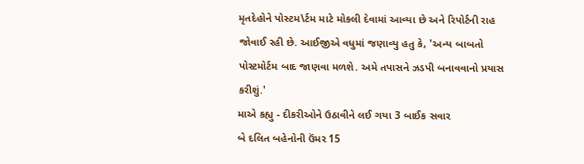મૃતદેહોને પોસ્ટમ\ર્ટમ માટે મોકલી દેવામાં આવ્યા છે અને રિપોર્ટની રાહ જોવાઈ રહી છે. આઈજીએ વધુમાં જણાવ્યુ હતુ કે, 'અન્ય બાબતો પોસ્ટમોર્ટમ બાદ જાણવા મળશે. અમે તપાસને ઝડપી બનાવવાનો પ્રયાસ કરીશું.'
માએ કહ્યુ - દીકરીઓને ઉઠાવીને લઈ ગયા 3 બાઈક સવાર
બે દલિત બહેનોની ઉંમર 15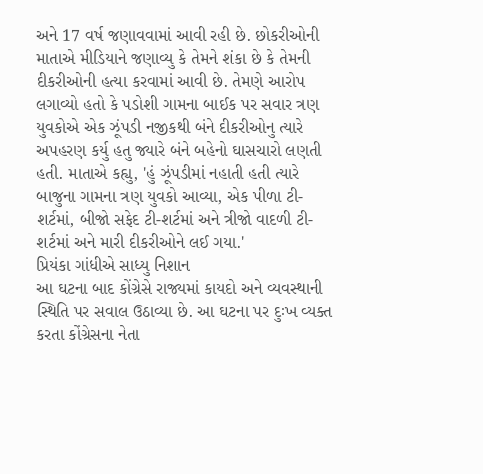અને 17 વર્ષ જણાવવામાં આવી રહી છે. છોકરીઓની માતાએ મીડિયાને જણાવ્યુ કે તેમને શંકા છે કે તેમની દીકરીઓની હત્યા કરવામાં આવી છે. તેમણે આરોપ લગાવ્યો હતો કે પડોશી ગામના બાઈક પર સવાર ત્રણ યુવકોએ એક ઝૂંપડી નજીકથી બંને દીકરીઓનુ ત્યારે અપહરણ કર્યુ હતુ જ્યારે બંને બહેનો ઘાસચારો લણતી હતી. માતાએ કહ્યુ, 'હું ઝૂંપડીમાં નહાતી હતી ત્યારે બાજુના ગામના ત્રણ યુવકો આવ્યા, એક પીળા ટી-શર્ટમાં, બીજો સફેદ ટી-શર્ટમાં અને ત્રીજો વાદળી ટી-શર્ટમાં અને મારી દીકરીઓને લઈ ગયા.'
પ્રિયંકા ગાંધીએ સાધ્યુ નિશાન
આ ઘટના બાદ કોંગ્રેસે રાજ્યમાં કાયદો અને વ્યવસ્થાની સ્થિતિ પર સવાલ ઉઠાવ્યા છે. આ ઘટના પર દુઃખ વ્યક્ત કરતા કોંગ્રેસના નેતા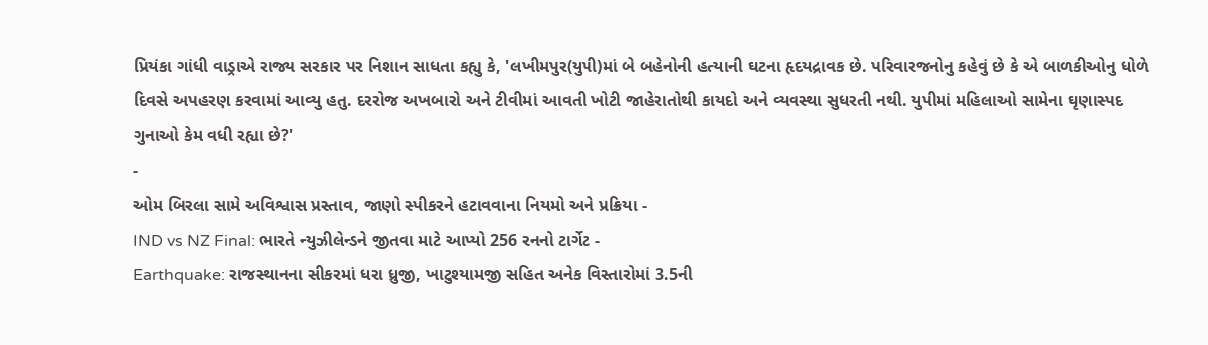પ્રિયંકા ગાંધી વાડ્રાએ રાજ્ય સરકાર પર નિશાન સાધતા કહ્યુ કે, 'લખીમપુર(યુપી)માં બે બહેનોની હત્યાની ઘટના હૃદયદ્રાવક છે. પરિવારજનોનુ કહેવું છે કે એ બાળકીઓનુ ધોળે દિવસે અપહરણ કરવામાં આવ્યુ હતુ. દરરોજ અખબારો અને ટીવીમાં આવતી ખોટી જાહેરાતોથી કાયદો અને વ્યવસ્થા સુધરતી નથી. યુપીમાં મહિલાઓ સામેના ઘૃણાસ્પદ ગુનાઓ કેમ વધી રહ્યા છે?'
-
ઓમ બિરલા સામે અવિશ્વાસ પ્રસ્તાવ, જાણો સ્પીકરને હટાવવાના નિયમો અને પ્રક્રિયા -
IND vs NZ Final: ભારતે ન્યુઝીલેન્ડને જીતવા માટે આપ્યો 256 રનનો ટાર્ગેટ -
Earthquake: રાજસ્થાનના સીકરમાં ધરા ધ્રુજી, ખાટુશ્યામજી સહિત અનેક વિસ્તારોમાં 3.5ની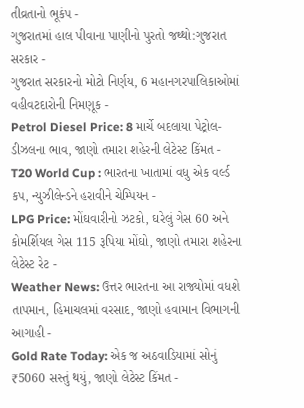તીવ્રતાનો ભૂકંપ -
ગુજરાતમાં હાલ પીવાના પાણીનો પુરતો જથ્થો:ગુજરાત સરકાર -
ગુજરાત સરકારનો મોટો નિર્ણય, 6 મહાનગરપાલિકાઓમાં વહીવટદારોની નિમણૂક -
Petrol Diesel Price: 8 માર્ચે બદલાયા પેટ્રોલ-ડીઝલના ભાવ, જાણો તમારા શહેરની લેટેસ્ટ કિંમત -
T20 World Cup : ભારતના ખાતામાં વધુ એક વર્લ્ડ કપ, ન્યુઝીલેન્ડને હરાવીને ચેમ્પિયન -
LPG Price: મોંઘવારીનો ઝટકો, ઘરેલું ગેસ 60 અને કોમર્શિયલ ગેસ 115 રૂપિયા મોંઘો, જાણો તમારા શહેરના લેટેસ્ટ રેટ -
Weather News: ઉત્તર ભારતના આ રાજ્યોમાં વધશે તાપમાન, હિમાચલમાં વરસાદ, જાણો હવામાન વિભાગની આગાહી -
Gold Rate Today: એક જ અઠવાડિયામાં સોનું ₹5060 સસ્તું થયું, જાણો લેટેસ્ટ કિંમત -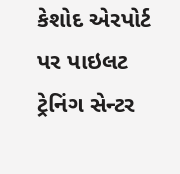કેશોદ એરપોર્ટ પર પાઇલટ ટ્રેનિંગ સેન્ટર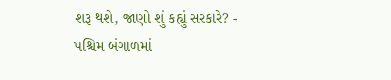શરૂ થશે, જાણો શું કહ્યું સરકારે? -
પશ્ચિમ બંગાળમાં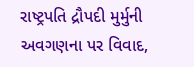રાષ્ટ્રપતિ દ્રૌપદી મુર્મુની અવગણના પર વિવાદ,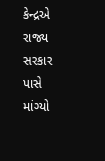કેન્દ્રએ રાજ્ય સરકાર પાસે માંગ્યો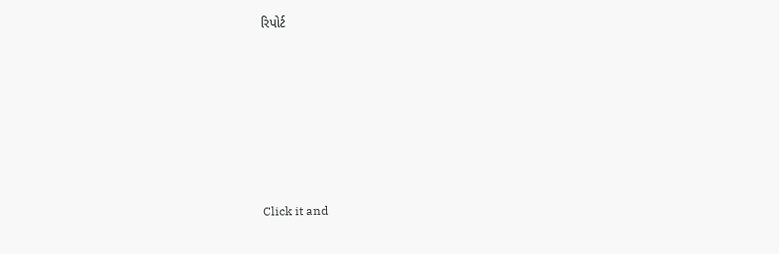રિપોર્ટ









Click it and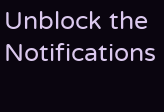Unblock the Notifications